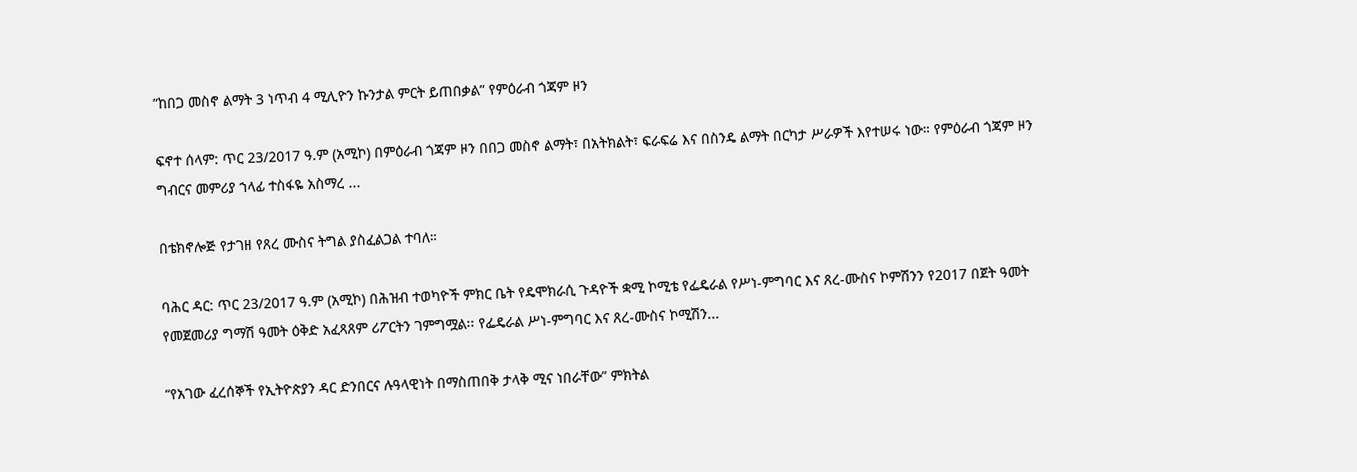”ከበጋ መስኖ ልማት 3 ነጥብ 4 ሚሊዮን ኩንታል ምርት ይጠበቃል” የምዕራብ ጎጃም ዞን

ፍኖተ ሰላም: ጥር 23/2017 ዓ.ም (አሚኮ) በምዕራብ ጎጃም ዞን በበጋ መስኖ ልማት፣ በአትክልት፣ ፍራፍሬ እና በስንዴ ልማት በርካታ ሥራዎች እየተሠሩ ነው። የምዕራብ ጎጃም ዞን ግብርና መምሪያ ኀላፊ ተስፋዬ አስማረ ...

በቴክኖሎጅ የታገዘ የጸረ ሙስና ትግል ያስፈልጋል ተባለ።

ባሕር ዳር: ጥር 23/2017 ዓ.ም (አሚኮ) በሕዝብ ተወካዮች ምክር ቤት የዴሞክራሲ ጉዳዮች ቋሚ ኮሚቴ የፌዴራል የሥነ-ምግባር እና ጸረ-ሙስና ኮምሽንን የ2017 በጀት ዓመት የመጀመሪያ ግማሽ ዓመት ዕቅድ አፈጻጸም ሪፖርትን ገምግሟል፡፡ የፌዴራል ሥነ-ምግባር እና ጸረ-ሙስና ኮሚሽን...

“የአገው ፈረሰኞች የኢትዮጵያን ዳር ድንበርና ሉዓላዊነት በማስጠበቅ ታላቅ ሚና ነበራቸው” ምክትል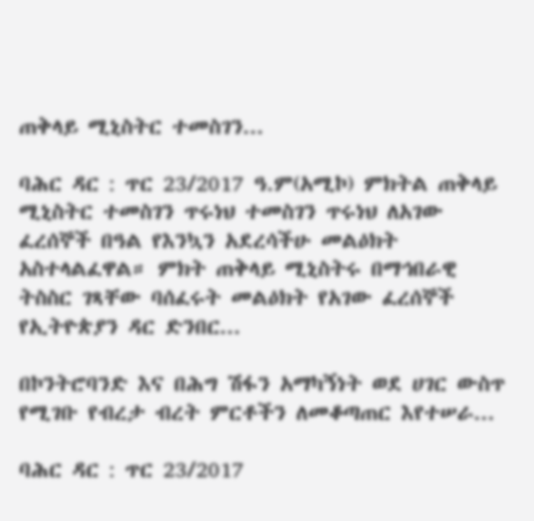ጠቅላይ ሚኒስትር ተመስገን...

ባሕር ዳር : ጥር 23/2017 ዓ.ም(አሚኮ) ምክትል ጠቅላይ ሚኒስትር ተመስገን ጥሩነህ ተመስገን ጥሩነህ ለአገው ፈረሰኞች በዓል የእንኳን አደረሳችሁ መልዕክት አስተላልፈዋል። ምክት ጠቅላይ ሚኒስትሩ በማኅበራዊ ትስስር ገጻቸው ባሰፈሩት መልዕክት የአገው ፈረሰኞች የኢትዮጵያን ዳር ድንበር...

በኮንትሮባንድ እና በሕግ ሽፋን አማካኝነት ወደ ሀገር ውስጥ የሚገቡ የብረታ ብረት ምርቶችን ለመቆጣጠር እየተሠራ...

ባሕር ዳር : ጥር 23/2017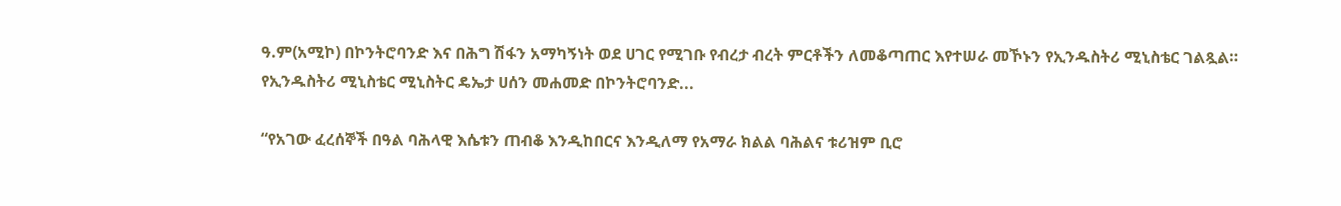ዓ.ም(አሚኮ) በኮንትሮባንድ እና በሕግ ሽፋን አማካኝነት ወደ ሀገር የሚገቡ የብረታ ብረት ምርቶችን ለመቆጣጠር እየተሠራ መኾኑን የኢንዱስትሪ ሚኒስቴር ገልጿል። የኢንዱስትሪ ሚኒስቴር ሚኒስትር ዴኤታ ሀሰን መሐመድ በኮንትሮባንድ...

“የአገው ፈረሰኞች በዓል ባሕላዊ እሴቱን ጠብቆ እንዲከበርና እንዲለማ የአማራ ክልል ባሕልና ቱሪዝም ቢሮ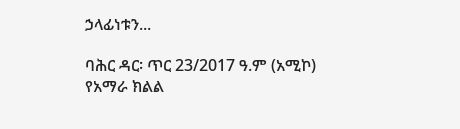ኃላፊነቱን...

ባሕር ዳር፡ ጥር 23/2017 ዓ.ም (አሚኮ) የአማራ ክልል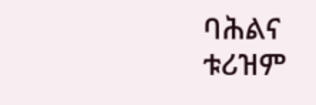ባሕልና ቱሪዝም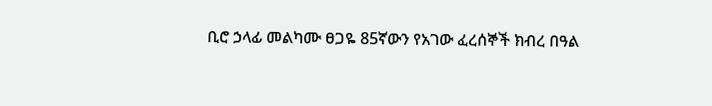ቢሮ ኃላፊ መልካሙ ፀጋዬ 85ኛውን የአገው ፈረሰኞች ክብረ በዓል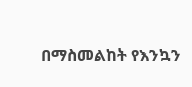በማስመልከት የእንኳን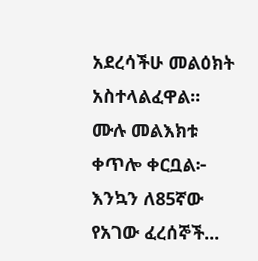አደረሳችሁ መልዕክት አስተላልፈዋል። ሙሉ መልእክቱ ቀጥሎ ቀርቧል፦ እንኳን ለ85ኛው የአገው ፈረሰኞች...